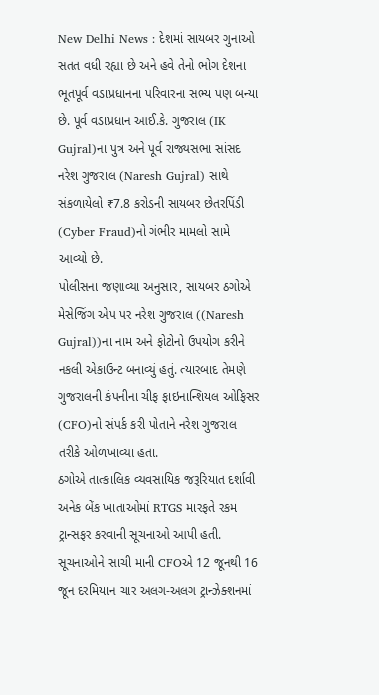New Delhi News : દેશમાં સાયબર ગુનાઓ સતત વધી રહ્યા છે અને હવે તેનો ભોગ દેશના ભૂતપૂર્વ વડાપ્રધાનના પરિવારના સભ્ય પણ બન્યા છે. પૂર્વ વડાપ્રધાન આઈ.કે. ગુજરાલ (IK Gujral)ના પુત્ર અને પૂર્વ રાજ્યસભા સાંસદ નરેશ ગુજરાલ (Naresh Gujral) સાથે સંકળાયેલો ₹7.8 કરોડની સાયબર છેતરપિંડી (Cyber Fraud)નો ગંભીર મામલો સામે આવ્યો છે.
પોલીસના જણાવ્યા અનુસાર, સાયબર ઠગોએ મેસેજિંગ એપ પર નરેશ ગુજરાલ ((Naresh Gujral))ના નામ અને ફોટોનો ઉપયોગ કરીને નકલી એકાઉન્ટ બનાવ્યું હતું. ત્યારબાદ તેમણે ગુજરાલની કંપનીના ચીફ ફાઇનાન્શિયલ ઓફિસર (CFO)નો સંપર્ક કરી પોતાને નરેશ ગુજરાલ તરીકે ઓળખાવ્યા હતા.
ઠગોએ તાત્કાલિક વ્યવસાયિક જરૂરિયાત દર્શાવી અનેક બેંક ખાતાઓમાં RTGS મારફતે રકમ ટ્રાન્સફર કરવાની સૂચનાઓ આપી હતી. સૂચનાઓને સાચી માની CFOએ 12 જૂનથી 16 જૂન દરમિયાન ચાર અલગ-અલગ ટ્રાન્ઝેક્શનમાં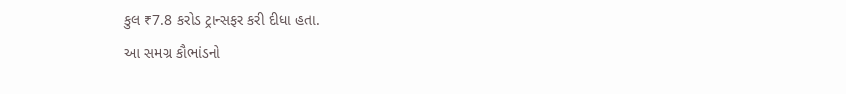કુલ ₹7.8 કરોડ ટ્રાન્સફર કરી દીધા હતા.
આ સમગ્ર કૌભાંડનો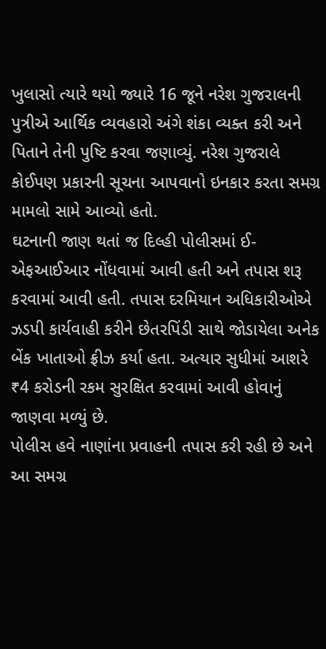ખુલાસો ત્યારે થયો જ્યારે 16 જૂને નરેશ ગુજરાલની પુત્રીએ આર્થિક વ્યવહારો અંગે શંકા વ્યક્ત કરી અને પિતાને તેની પુષ્ટિ કરવા જણાવ્યું. નરેશ ગુજરાલે કોઈપણ પ્રકારની સૂચના આપવાનો ઇનકાર કરતા સમગ્ર મામલો સામે આવ્યો હતો.
ઘટનાની જાણ થતાં જ દિલ્હી પોલીસમાં ઈ-એફઆઈઆર નોંધવામાં આવી હતી અને તપાસ શરૂ કરવામાં આવી હતી. તપાસ દરમિયાન અધિકારીઓએ ઝડપી કાર્યવાહી કરીને છેતરપિંડી સાથે જોડાયેલા અનેક બેંક ખાતાઓ ફ્રીઝ કર્યા હતા. અત્યાર સુધીમાં આશરે ₹4 કરોડની રકમ સુરક્ષિત કરવામાં આવી હોવાનું જાણવા મળ્યું છે.
પોલીસ હવે નાણાંના પ્રવાહની તપાસ કરી રહી છે અને આ સમગ્ર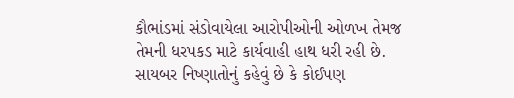કૌભાંડમાં સંડોવાયેલા આરોપીઓની ઓળખ તેમજ તેમની ધરપકડ માટે કાર્યવાહી હાથ ધરી રહી છે.
સાયબર નિષ્ણાતોનું કહેવું છે કે કોઈપણ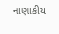નાણાકીય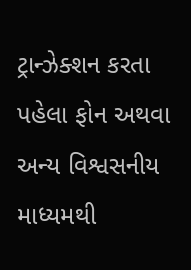ટ્રાન્ઝેક્શન કરતા પહેલા ફોન અથવા અન્ય વિશ્વસનીય માધ્યમથી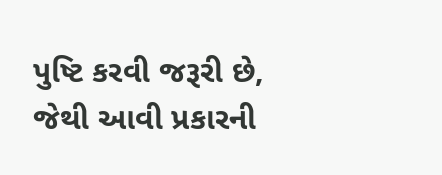પુષ્ટિ કરવી જરૂરી છે, જેથી આવી પ્રકારની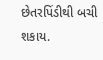છેતરપિંડીથી બચી શકાય.